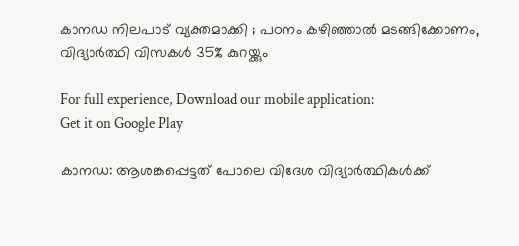കാനഡ നിലപാട് വ്യക്തമാക്കി ; പഠനം കഴിഞ്ഞാല്‍ മടങ്ങിക്കോണം, വിദ്യാർത്ഥി വിസകള്‍ 35% കുറയ്ക്കും

For full experience, Download our mobile application:
Get it on Google Play

കാനഡ: ആശങ്കപ്പെട്ടത് പോലെ വിദേശ വിദ്യാർത്ഥികള്‍ക്ക്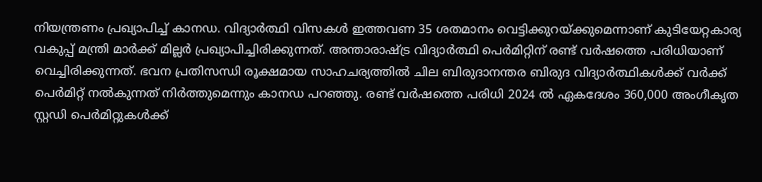നിയന്ത്രണം പ്രഖ്യാപിച്ച് കാനഡ. വിദ്യാർത്ഥി വിസകള്‍ ഇത്തവണ 35 ശതമാനം വെട്ടിക്കുറയ്ക്കുമെന്നാണ് കുടിയേറ്റകാര്യ വകുപ്പ് മന്ത്രി മാർക്ക് മില്ലർ പ്രഖ്യാപിച്ചിരിക്കുന്നത്. അന്താരാഷ്‌ട്ര വിദ്യാർത്ഥി പെർമിറ്റിന് രണ്ട് വർഷത്തെ പരിധിയാണ് വെച്ചിരിക്കുന്നത്. ഭവന പ്രതിസന്ധി രൂക്ഷമായ സാഹചര്യത്തിൽ ചില ബിരുദാനന്തര ബിരുദ വിദ്യാർത്ഥികൾക്ക് വർക്ക് പെർമിറ്റ് നൽകുന്നത് നിർത്തുമെന്നും കാനഡ പറഞ്ഞു. രണ്ട് വർഷത്തെ പരിധി 2024 ൽ ഏകദേശം 360,000 അംഗീകൃത സ്റ്റഡി പെർമിറ്റുകൾക്ക്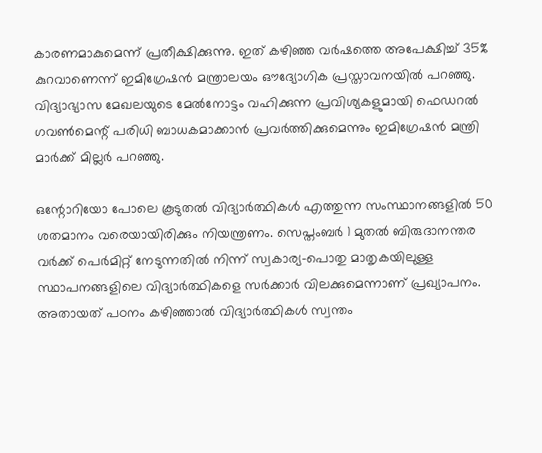കാരണമാകുമെന്ന് പ്രതീക്ഷിക്കുന്നു. ഇത് കഴിഞ്ഞ വർഷത്തെ അപേക്ഷിച്ച് 35% കുറവാണെന്ന് ഇമിഗ്രേഷൻ മന്ത്രാലയം ഔദ്യോഗിക പ്രസ്താവനയിൽ പറഞ്ഞു. വിദ്യാഭ്യാസ മേഖലയുടെ മേൽനോട്ടം വഹിക്കുന്ന പ്രവിശ്യകളുമായി ഫെഡറൽ ഗവൺമെന്റ് പരിധി ബാധകമാക്കാൻ പ്രവർത്തിക്കുമെന്നും ഇമിഗ്രേഷൻ മന്ത്രി മാർക്ക് മില്ലർ പറഞ്ഞു.

ഒന്റോറിയോ പോലെ കൂടുതല്‍ വിദ്യാർത്ഥികള്‍ എത്തുന്ന സംസ്ഥാനങ്ങളില്‍ 50 ശതമാനം വരെയായിരിക്കും നിയന്ത്രണം. സെപ്തംബർ 1 മുതൽ ബിരുദാനന്തര വർക്ക് പെർമിറ്റ് നേടുന്നതിൽ നിന്ന് സ്വകാര്യ-പൊതു മാതൃകയിലുള്ള സ്ഥാപനങ്ങളിലെ വിദ്യാർത്ഥികളെ സർക്കാർ വിലക്കുമെന്നാണ് പ്രഖ്യാപനം. അതായത് പഠനം കഴിഞ്ഞാല്‍ വിദ്യാർത്ഥികള്‍ സ്വന്തം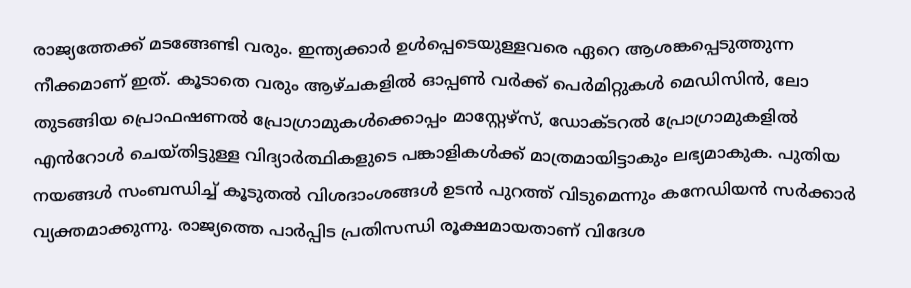രാജ്യത്തേക്ക് മടങ്ങേണ്ടി വരും. ഇന്ത്യക്കാർ ഉള്‍പ്പെടെയുള്ളവരെ ഏറെ ആശങ്കപ്പെടുത്തുന്ന നീക്കമാണ് ഇത്. കൂടാതെ വരും ആഴ്ചകളിൽ ഓപ്പൺ വർക്ക് പെർമിറ്റുകൾ മെഡിസിൻ, ലോ തുടങ്ങിയ പ്രൊഫഷണൽ പ്രോഗ്രാമുകൾക്കൊപ്പം മാസ്റ്റേഴ്സ്, ഡോക്ടറൽ പ്രോഗ്രാമുകളിൽ എൻറോൾ ചെയ്തിട്ടുള്ള വിദ്യാർത്ഥികളുടെ പങ്കാളികൾക്ക് മാത്രമായിട്ടാകും ലഭ്യമാകുക. പുതിയ നയങ്ങള്‍ സംബന്ധിച്ച് കൂടുതല്‍ വിശദാംശങ്ങള്‍ ഉടന്‍ പുറത്ത് വിടുമെന്നും കനേഡിയന്‍ സർക്കാർ വ്യക്തമാക്കുന്നു. രാജ്യത്തെ പാർപ്പിട പ്രതിസന്ധി രൂക്ഷമായതാണ് വിദേശ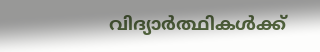വിദ്യാർത്ഥികള്‍ക്ക്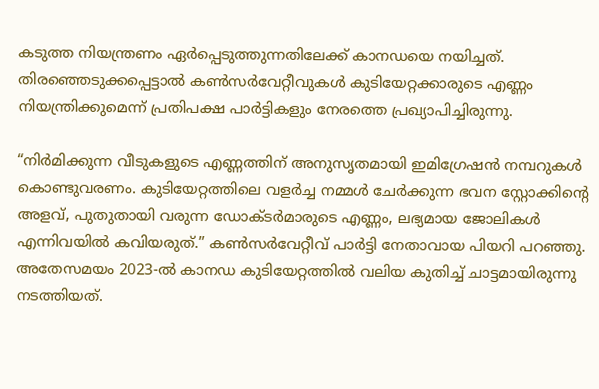കടുത്ത നിയന്ത്രണം ഏർപ്പെടുത്തുന്നതിലേക്ക് കാനഡയെ നയിച്ചത്. തിരഞ്ഞെടുക്കപ്പെട്ടാൽ കൺസർവേറ്റീവുകൾ കുടിയേറ്റക്കാരുടെ എണ്ണം നിയന്ത്രിക്കുമെന്ന് പ്രതിപക്ഷ പാർട്ടികളും നേരത്തെ പ്രഖ്യാപിച്ചിരുന്നു.

“നിർമിക്കുന്ന വീടുകളുടെ എണ്ണത്തിന് അനുസൃതമായി ഇമിഗ്രേഷൻ നമ്പറുകൾ കൊണ്ടുവരണം. കുടിയേറ്റത്തിലെ വളർച്ച നമ്മള്‍ ചേർക്കുന്ന ഭവന സ്റ്റോക്കിന്റെ അളവ്, പുതുതായി വരുന്ന ഡോക്ടർമാരുടെ എണ്ണം, ലഭ്യമായ ജോലികൾ എന്നിവയിൽ കവിയരുത്.” കൺസർവേറ്റീവ് പാർട്ടി നേതാവായ പിയറി പറഞ്ഞു. അതേസമയം 2023-ൽ കാനഡ കുടിയേറ്റത്തിൽ വലിയ കുതിച്ച് ചാട്ടമായിരുന്നു നടത്തിയത്.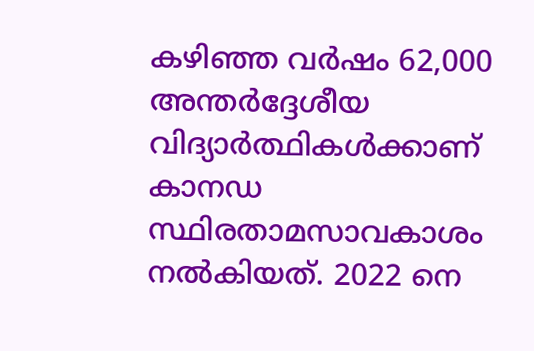കഴിഞ്ഞ വർഷം 62,000 അന്തർദ്ദേശീയ വിദ്യാർത്ഥികൾക്കാണ് കാനഡ സ്ഥിരതാമസാവകാശം നൽകിയത്. 2022 നെ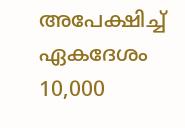അപേക്ഷിച്ച് ഏകദേശം 10,000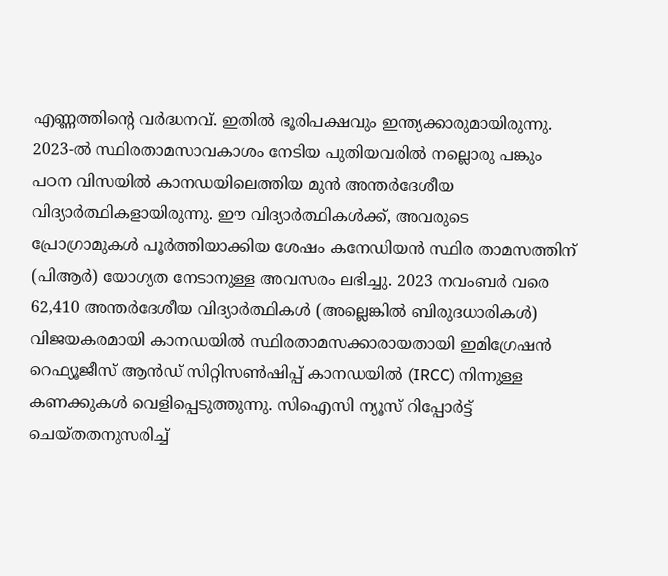എണ്ണത്തിന്റെ വർദ്ധനവ്. ഇതില്‍ ഭൂരിപക്ഷവും ഇന്ത്യക്കാരുമായിരുന്നു. 2023-ൽ സ്ഥിരതാമസാവകാശം നേടിയ പുതിയവരിൽ നല്ലൊരു പങ്കും പഠന വിസയിൽ കാനഡയിലെത്തിയ മുൻ അന്തർദേശീയ വിദ്യാർത്ഥികളായിരുന്നു. ഈ വിദ്യാർത്ഥികൾക്ക്, അവരുടെ പ്രോഗ്രാമുകൾ പൂർത്തിയാക്കിയ ശേഷം കനേഡിയൻ സ്ഥിര താമസത്തിന് (പിആർ) യോഗ്യത നേടാനുള്ള അവസരം ലഭിച്ചു. 2023 നവംബർ വരെ 62,410 അന്തർദേശീയ വിദ്യാർത്ഥികൾ (അല്ലെങ്കിൽ ബിരുദധാരികൾ) വിജയകരമായി കാനഡയിൽ സ്ഥിരതാമസക്കാരായതായി ഇമിഗ്രേഷൻ റെഫ്യൂജീസ് ആൻഡ് സിറ്റിസൺഷിപ്പ് കാനഡയിൽ (IRCC) നിന്നുള്ള കണക്കുകള്‍ വെളിപ്പെടുത്തുന്നു. സിഐസി ന്യൂസ് റിപ്പോർട്ട് ചെയ്തതനുസരിച്ച്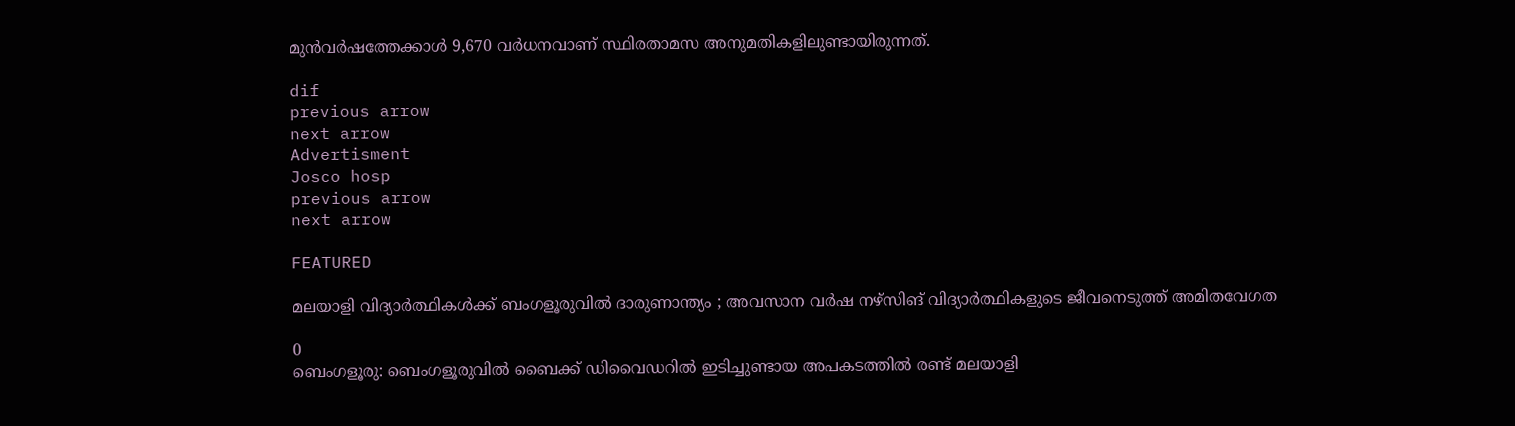മുൻവർഷത്തേക്കാൾ 9,670 വർധനവാണ് സ്ഥിരതാമസ അനുമതികളിലുണ്ടായിരുന്നത്.

dif
previous arrow
next arrow
Advertisment
Josco hosp
previous arrow
next arrow

FEATURED

മലയാളി വിദ്യാർത്ഥികൾക്ക് ബംഗളൂരുവിൽ ദാരുണാന്ത്യം ; അവസാന വർഷ നഴ്സിങ് വിദ്യാർത്ഥികളുടെ ജീവനെടുത്ത് അമിതവേഗത

0
ബെംഗളൂരു: ബെംഗളൂരുവിൽ ബൈക്ക് ഡിവൈഡറിൽ ഇടിച്ചുണ്ടായ അപകടത്തിൽ രണ്ട് മലയാളി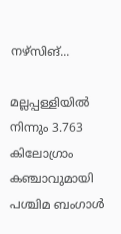നഴ്സിങ്...

മല്ലപ്പള്ളിയില്‍ നിന്നും 3.763 കിലോഗ്രാം കഞ്ചാവുമായി പശ്ചിമ ബംഗാള്‍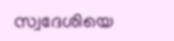സ്വദേശിയെ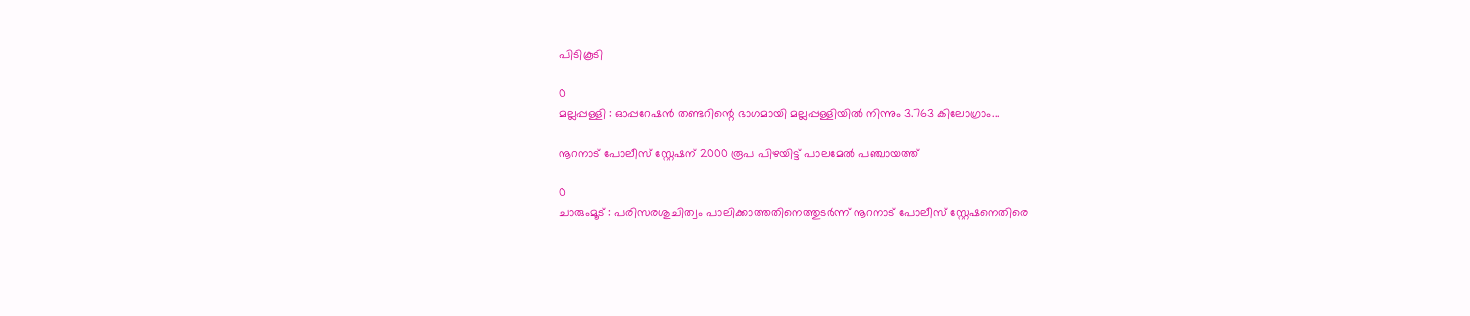പിടികൂടി

0
മല്ലപ്പള്ളി : ഓപ്പറേഷൻ തണ്ടറിന്റെ ഭാഗമായി മല്ലപ്പള്ളിയില്‍ നിന്നും 3.763 കിലോഗ്രാം...

നൂറനാട് പോലീസ് സ്റ്റേഷന് 2000 രൂപ പിഴയിട്ട് പാലമേൽ പഞ്ചായത്ത്

0
ചാരുംമൂട് : പരിസരശുചിത്വം പാലിക്കാത്തതിനെത്തുടർന്ന് നൂറനാട് പോലീസ് സ്റ്റേഷനെതിരെ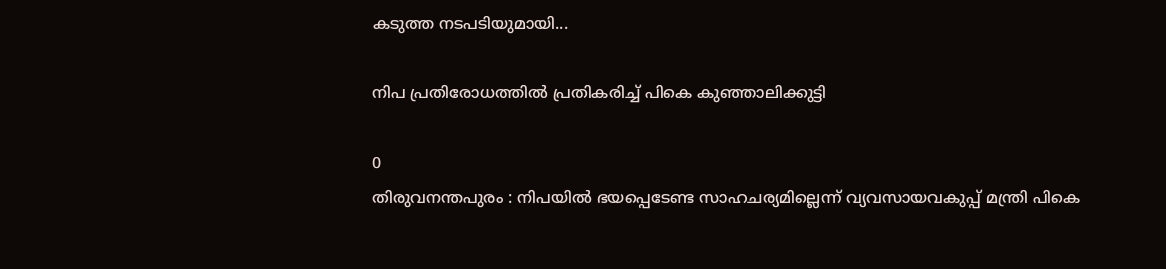കടുത്ത നടപടിയുമായി...

നിപ പ്രതിരോധത്തില്‍ പ്രതികരിച്ച് പികെ കുഞ്ഞാലിക്കുട്ടി

0
തിരുവനന്തപുരം : നിപയില്‍ ഭയപ്പെടേണ്ട സാഹചര്യമില്ലെന്ന് വ്യവസായവകുപ്പ് മന്ത്രി പികെ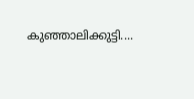കുഞ്ഞാലിക്കുട്ടി....